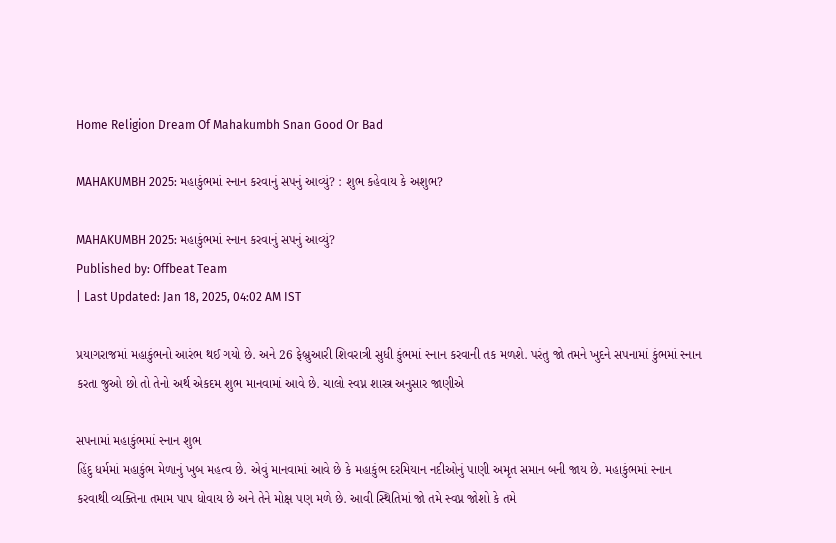Home Religion Dream Of Mahakumbh Snan Good Or Bad

MAHAKUMBH 2025: મહાકુંભમાં સ્નાન કરવાનું સપનું આવ્યું? : શુભ કહેવાય કે અશુભ?

MAHAKUMBH 2025: મહાકુંભમાં સ્નાન કરવાનું સપનું આવ્યું?
Published by: Offbeat Team
| Last Updated: Jan 18, 2025, 04:02 AM IST

પ્રયાગરાજમાં મહાકુંભનો આરંભ થઈ ગયો છે. અને 26 ફેબ્રુઆરી શિવરાત્રી સુધી કુંભમાં સ્નાન કરવાની તક મળશે. પરંતુ જો તમને ખુદને સપનામાં કુંભમાં સ્નાન કરતા જુઓ છો તો તેનો અર્થ એકદમ શુભ માનવામાં આવે છે. ચાલો સ્વપ્ન શાસ્ત્ર અનુસાર જાણીએ

સપનામાં મહાકુંભમાં સ્નાન શુભ
હિંદુ ધર્મમાં મહાકુંભ મેળાનું ખુબ મહત્વ છે. એવું માનવામાં આવે છે કે મહાકુંભ દરમિયાન નદીઓનું પાણી અમૃત સમાન બની જાય છે. મહાકુંભમાં સ્નાન કરવાથી વ્યક્તિના તમામ પાપ ધોવાય છે અને તેને મોક્ષ પણ મળે છે. આવી સ્થિતિમાં જો તમે સ્વપ્ન જોશો કે તમે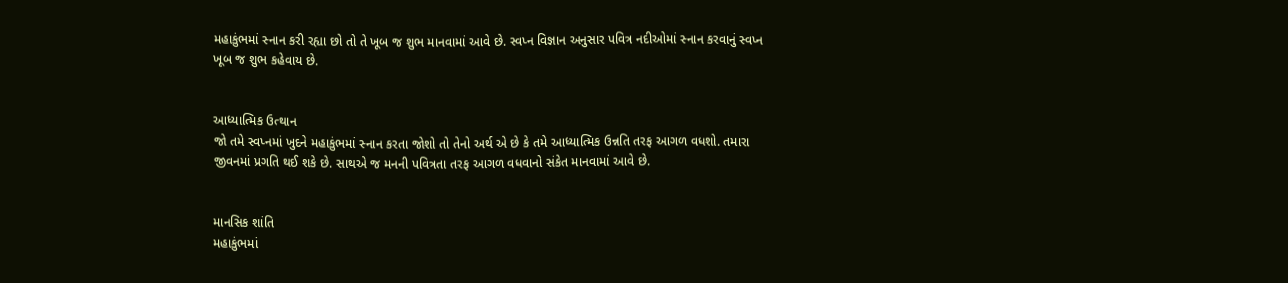મહાકુંભમાં સ્નાન કરી રહ્યા છો તો તે ખૂબ જ શુભ માનવામાં આવે છે. સ્વપ્ન વિજ્ઞાન અનુસાર પવિત્ર નદીઓમાં સ્નાન કરવાનું સ્વપ્ન ખૂબ જ શુભ કહેવાય છે.


આધ્યાત્મિક ઉત્થાન
જો તમે સ્વપ્નમાં ખુદને મહાકુંભમાં સ્નાન કરતા જોશો તો તેનો અર્થ એ છે કે તમે આધ્યાત્મિક ઉન્નતિ તરફ આગળ વધશો. તમારા જીવનમાં પ્રગતિ થઈ શકે છે. સાથએ જ મનની પવિત્રતા તરફ આગળ વધવાનો સંકેત માનવામાં આવે છે.


માનસિક શાંતિ
મહાકુંભમાં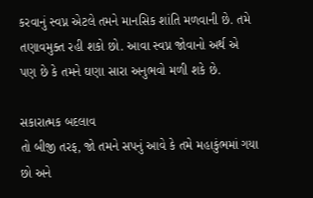કરવાનું સ્વપ્ન એટલે તમને માનસિક શાંતિ મળવાની છે. તમે તણાવમુક્ત રહી શકો છો. આવા સ્વપ્ન જોવાનો અર્થ એ પણ છે કે તમને ઘણા સારા અનુભવો મળી શકે છે.

સકારાત્મક બદલાવ
તો બીજી તરફ, જો તમને સપનું આવે કે તમે મહાકુંભમાં ગયા છો અને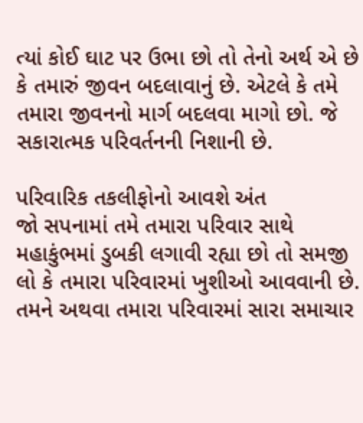ત્યાં કોઈ ઘાટ પર ઉભા છો તો તેનો અર્થ એ છે કે તમારું જીવન બદલાવાનું છે. એટલે કે તમે તમારા જીવનનો માર્ગ બદલવા માગો છો. જે સકારાત્મક પરિવર્તનની નિશાની છે.

પરિવારિક તકલીફોનો આવશે અંત
જો સપનામાં તમે તમારા પરિવાર સાથે મહાકુંભમાં ડુબકી લગાવી રહ્યા છો તો સમજી લો કે તમારા પરિવારમાં ખુશીઓ આવવાની છે. તમને અથવા તમારા પરિવારમાં સારા સમાચાર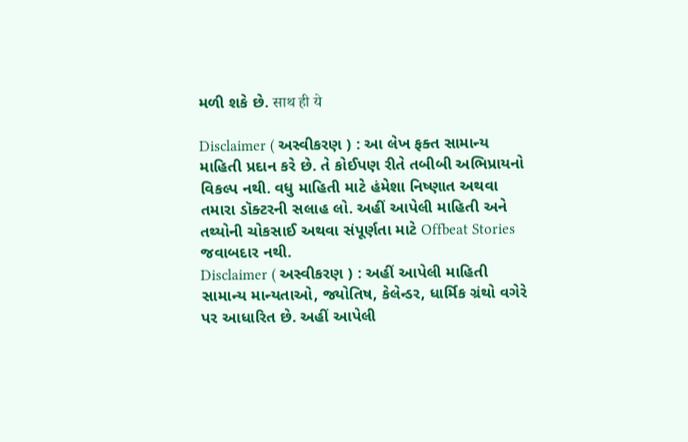મળી શકે છે. साथ ही ये

Disclaimer ( અસ્વીકરણ ) : આ લેખ ફક્ત સામાન્ય માહિતી પ્રદાન કરે છે. તે કોઈપણ રીતે તબીબી અભિપ્રાયનો વિકલ્પ નથી. વધુ માહિતી માટે હંમેશા નિષ્ણાત અથવા તમારા ડૉક્ટરની સલાહ લો. અહીં આપેલી માહિતી અને તથ્યોની ચોકસાઈ અથવા સંપૂર્ણતા માટે Offbeat Stories જવાબદાર નથી.
Disclaimer ( અસ્વીકરણ ) : અહીં આપેલી માહિતી સામાન્ય માન્યતાઓ, જ્યોતિષ, કેલેન્ડર, ધાર્મિક ગ્રંથો વગેરે પર આધારિત છે. અહીં આપેલી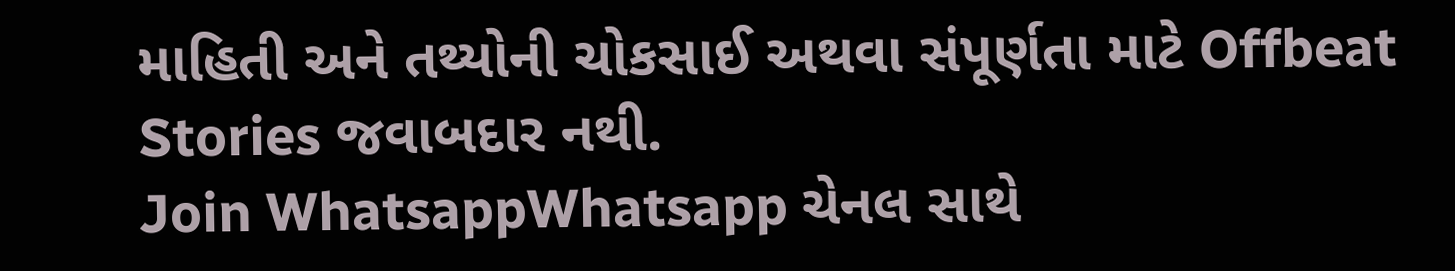માહિતી અને તથ્યોની ચોકસાઈ અથવા સંપૂર્ણતા માટે Offbeat Stories જવાબદાર નથી.
Join WhatsappWhatsapp ચેનલ સાથે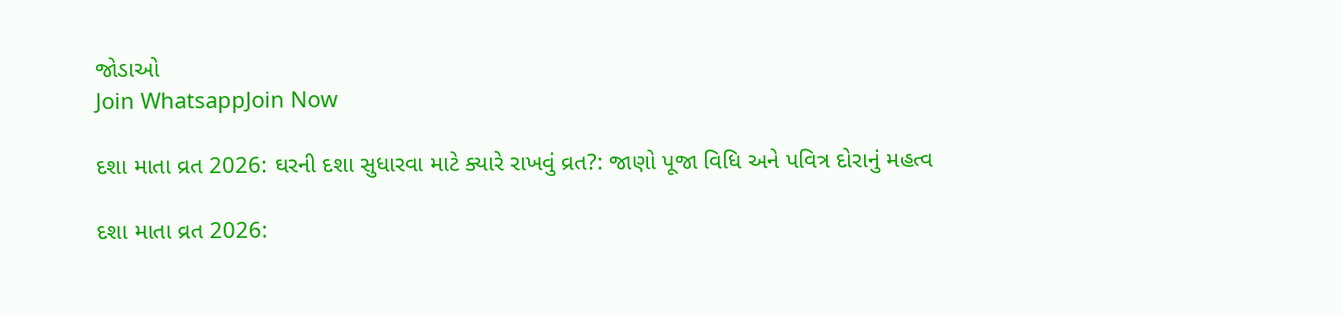જોડાઓ
Join WhatsappJoin Now

દશા માતા વ્રત 2026: ઘરની દશા સુધારવા માટે ક્યારે રાખવું વ્રત?: જાણો પૂજા વિધિ અને પવિત્ર દોરાનું મહત્વ

દશા માતા વ્રત 2026: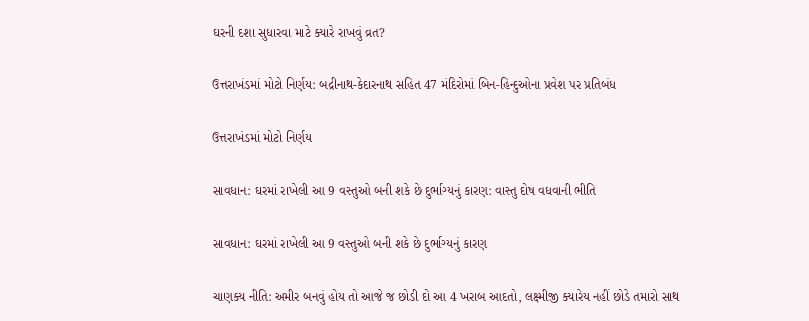ઘરની દશા સુધારવા માટે ક્યારે રાખવું વ્રત?

ઉત્તરાખંડમાં મોટો નિર્ણય: બદ્રીનાથ-કેદારનાથ સહિત 47 મંદિરોમાં બિન-હિન્દુઓના પ્રવેશ પર પ્રતિબંધ

ઉત્તરાખંડમાં મોટો નિર્ણય

સાવધાન: ઘરમાં રાખેલી આ 9 વસ્તુઓ બની શકે છે દુર્ભાગ્યનું કારણ: વાસ્તુ દોષ વધવાની ભીતિ

સાવધાન: ઘરમાં રાખેલી આ 9 વસ્તુઓ બની શકે છે દુર્ભાગ્યનું કારણ

ચાણક્ય નીતિ: અમીર બનવું હોય તો આજે જ છોડી દો આ 4 ખરાબ આદતો, લક્ષ્મીજી ક્યારેય નહીં છોડે તમારો સાથ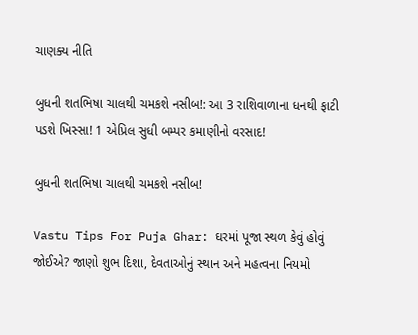ચાણક્ય નીતિ

બુધની શતભિષા ચાલથી ચમકશે નસીબ!: આ 3 રાશિવાળાના ધનથી ફાટી પડશે ખિસ્સા! 1 એપ્રિલ સુધી બમ્પર કમાણીનો વરસાદ!

બુધની શતભિષા ચાલથી ચમકશે નસીબ!

Vastu Tips For Puja Ghar: ઘરમાં પૂજા સ્થળ કેવું હોવું જોઈએ? જાણો શુભ દિશા, દેવતાઓનું સ્થાન અને મહત્વના નિયમો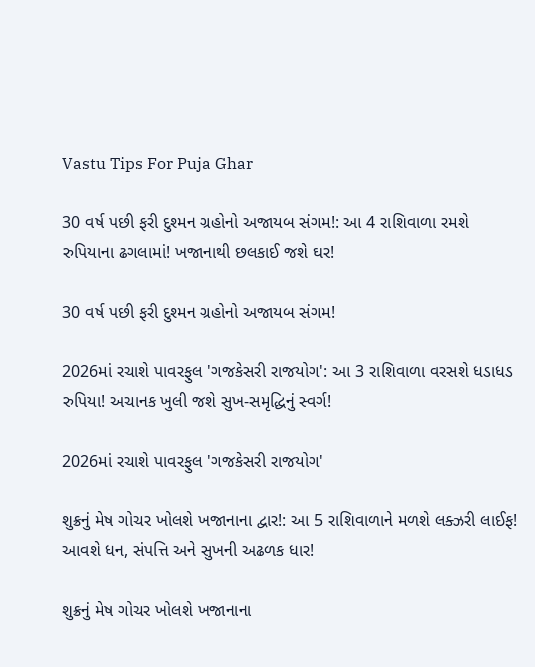Vastu Tips For Puja Ghar

30 વર્ષ પછી ફરી દુશ્મન ગ્રહોનો અજાયબ સંગમ!: આ 4 રાશિવાળા રમશે રુપિયાના ઢગલામાં! ખજાનાથી છલકાઈ જશે ઘર!

30 વર્ષ પછી ફરી દુશ્મન ગ્રહોનો અજાયબ સંગમ!

2026માં રચાશે પાવરફુલ 'ગજકેસરી રાજયોગ': આ 3 રાશિવાળા વરસશે ધડાધડ રુપિયા! અચાનક ખુલી જશે સુખ-સમૃદ્ધિનું સ્વર્ગ!

2026માં રચાશે પાવરફુલ 'ગજકેસરી રાજયોગ'

શુક્રનું મેષ ગોચર ખોલશે ખજાનાના દ્વાર!: આ 5 રાશિવાળાને મળશે લક્ઝરી લાઈફ! આવશે ધન, સંપત્તિ અને સુખની અઢળક ધાર!

શુક્રનું મેષ ગોચર ખોલશે ખજાનાના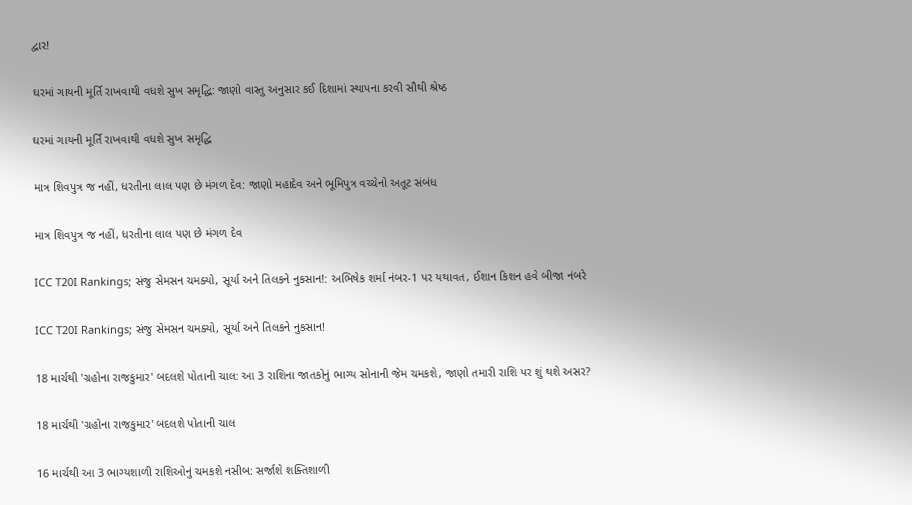દ્વાર!

ઘરમાં ગાયની મૂર્તિ રાખવાથી વધશે સુખ સમૃદ્ધિ: જાણો વાસ્તુ અનુસાર કઈ દિશામાં સ્થાપના કરવી સૌથી શ્રેષ્ઠ

ઘરમાં ગાયની મૂર્તિ રાખવાથી વધશે સુખ સમૃદ્ધિ

માત્ર શિવપુત્ર જ નહીં, ધરતીના લાલ પણ છે મંગળ દેવ: જાણો મહાદેવ અને ભૂમિપુત્ર વચ્ચેનો અતૂટ સંબંધ

માત્ર શિવપુત્ર જ નહીં, ધરતીના લાલ પણ છે મંગળ દેવ

ICC T20I Rankings; સંજુ સેમસન ચમક્યો, સૂર્યા અને તિલકને નુકસાન!: અભિષેક શર્મા નંબર-1 પર યથાવત, ઈશાન કિશન હવે બીજા નંબરે

ICC T20I Rankings; સંજુ સેમસન ચમક્યો, સૂર્યા અને તિલકને નુકસાન!

18 માર્ચથી 'ગ્રહોના રાજકુમાર' બદલશે પોતાની ચાલ: આ 3 રાશિના જાતકોનું ભાગ્ય સોનાની જેમ ચમકશે, જાણો તમારી રાશિ પર શું થશે અસર?

18 માર્ચથી 'ગ્રહોના રાજકુમાર' બદલશે પોતાની ચાલ

16 માર્ચથી આ 3 ભાગ્યશાળી રાશિઓનું ચમકશે નસીબ: સર્જાશે શક્તિશાળી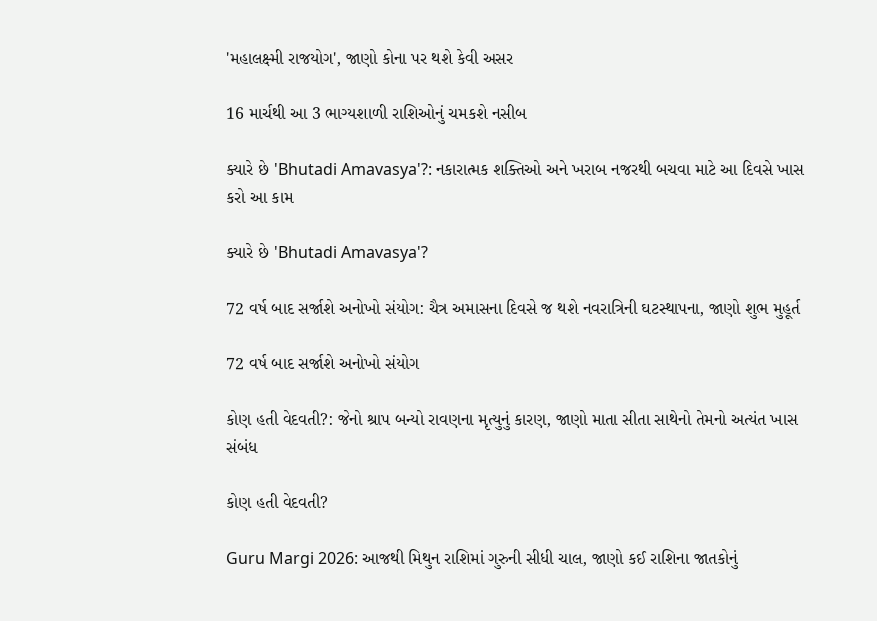'મહાલક્ષ્મી રાજયોગ', જાણો કોના પર થશે કેવી અસર

16 માર્ચથી આ 3 ભાગ્યશાળી રાશિઓનું ચમકશે નસીબ

ક્યારે છે 'Bhutadi Amavasya'?: નકારાત્મક શક્તિઓ અને ખરાબ નજરથી બચવા માટે આ દિવસે ખાસ કરો આ કામ

ક્યારે છે 'Bhutadi Amavasya'?

72 વર્ષ બાદ સર્જાશે અનોખો સંયોગ: ચૈત્ર અમાસના દિવસે જ થશે નવરાત્રિની ઘટસ્થાપના, જાણો શુભ મુહૂર્ત

72 વર્ષ બાદ સર્જાશે અનોખો સંયોગ

કોણ હતી વેદવતી?: જેનો શ્રાપ બન્યો રાવણના મૃત્યુનું કારણ, જાણો માતા સીતા સાથેનો તેમનો અત્યંત ખાસ સંબંધ

કોણ હતી વેદવતી?

Guru Margi 2026: આજથી મિથુન રાશિમાં ગુરુની સીધી ચાલ, જાણો કઈ રાશિના જાતકોનું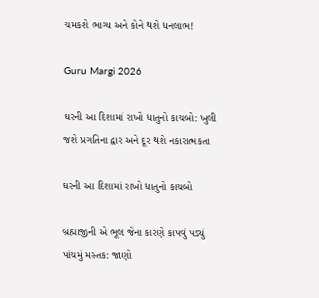ચમકશે ભાગ્ય અને કોને થશે ધનલાભ!

Guru Margi 2026

ઘરની આ દિશામાં રાખો ધાતુનો કાચબો: ખુલી જશે પ્રગતિના દ્વાર અને દૂર થશે નકારાત્મકતા

ઘરની આ દિશામાં રાખો ધાતુનો કાચબો

બ્રહ્માજીની એ ભૂલ જેના કારણે કાપવું પડ્યું પાંચમું મસ્તક: જાણો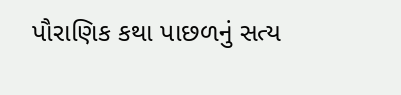પૌરાણિક કથા પાછળનું સત્ય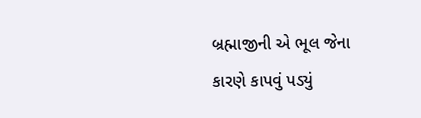બ્રહ્માજીની એ ભૂલ જેના કારણે કાપવું પડ્યું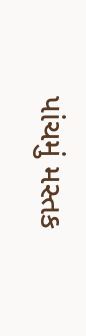પાંચમું મસ્તક